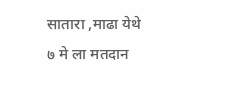सातारा ,माढा येथे ७ मे ला मतदान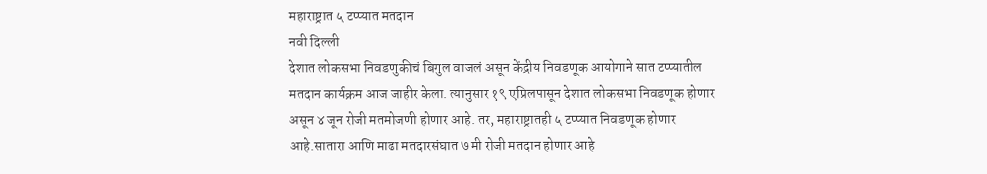महाराष्ट्रात ५ टप्प्यात मतदान
नवी दिल्ली
देशात लोकसभा निवडणुकीचं बिगुल वाजलं असून केंद्रीय निवडणूक आयोगाने सात टप्प्यातील मतदान कार्यक्रम आज जाहीर केला. त्यानुसार १९ एप्रिलपासून देशात लोकसभा निवडणूक होणार असून ४ जून रोजी मतमोजणी होणार आहे. तर, महाराष्ट्रातही ५ टप्प्यात निवडणूक होणार आहे.सातारा आणि माढा मतदारसंघात ७ मी रोजी मतदान होणार आहे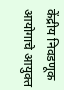केंद्रीय निवडणूक आयोगाचे आयुक्त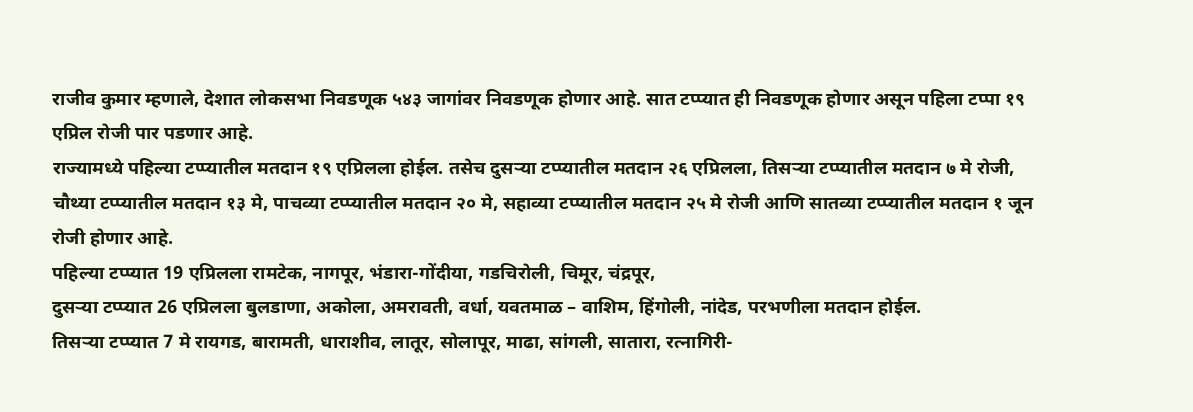राजीव कुमार म्हणाले, देशात लोकसभा निवडणूक ५४३ जागांवर निवडणूक होणार आहे. सात टप्प्यात ही निवडणूक होणार असून पहिला टप्पा १९ एप्रिल रोजी पार पडणार आहे.
राज्यामध्ये पहिल्या टप्प्यातील मतदान १९ एप्रिलला होईल. तसेच दुसऱ्या टप्प्यातील मतदान २६ एप्रिलला, तिसऱ्या टप्प्यातील मतदान ७ मे रोजी, चौथ्या टप्प्यातील मतदान १३ मे, पाचव्या टप्प्यातील मतदान २० मे, सहाव्या टप्प्यातील मतदान २५ मे रोजी आणि सातव्या टप्प्यातील मतदान १ जून रोजी होणार आहे.
पहिल्या टप्प्यात 19 एप्रिलला रामटेक, नागपूर, भंडारा-गोंदीया, गडचिरोली, चिमूर, चंद्रपूर,
दुसऱ्या टप्प्यात 26 एप्रिलला बुलडाणा, अकोला, अमरावती, वर्धा, यवतमाळ – वाशिम, हिंगोली, नांदेड, परभणीला मतदान होईल.
तिसऱ्या टप्प्यात 7 मे रायगड, बारामती, धाराशीव, लातूर, सोलापूर, माढा, सांगली, सातारा, रत्नागिरी-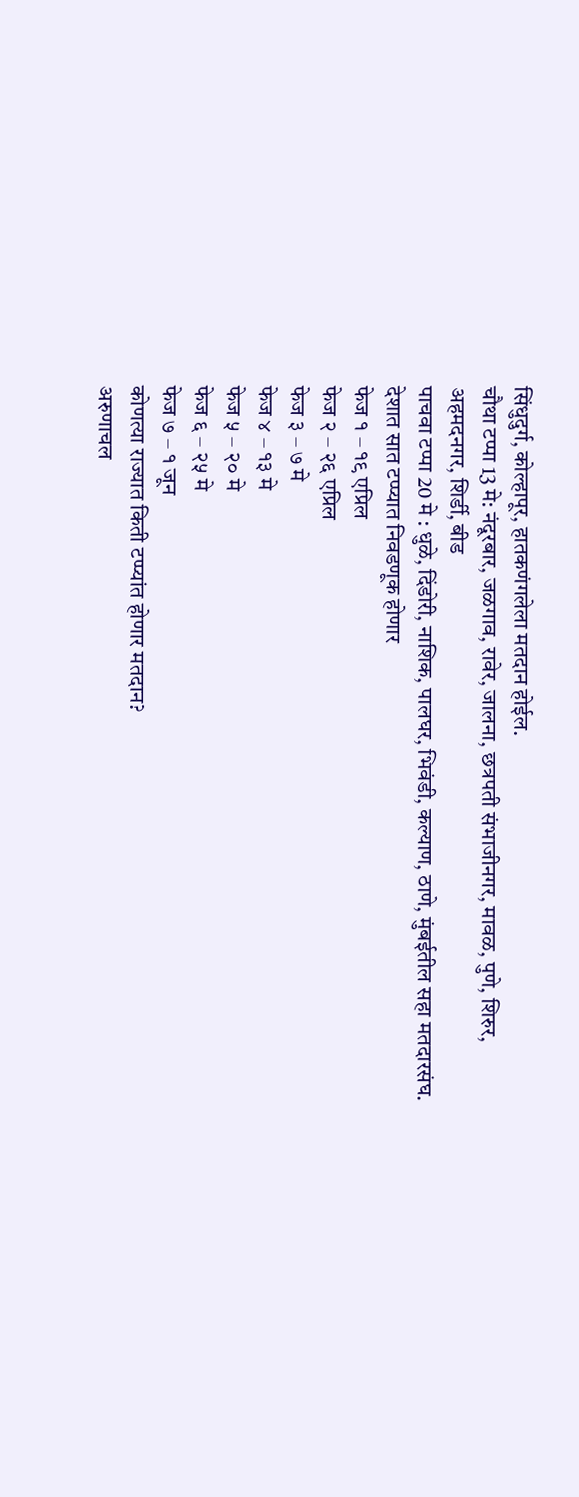सिंधुदुर्ग, कोल्हापूर, हातकणंगलेला मतदान होईल.
चौथा टप्पा 13 मे: नंदूरबार, जळगाव, रावेर, जालना, छत्रपती संभाजीनगर, मावळ, पुणे, शिरुर, अहमदनगर, शिर्डी, बीड
पाचवा टप्पा 20 मे : धुळे, दिंडोरी, नाशिक, पालघर, भिवंडी, कल्याण, ठाणे, मुंबईतील सहा मतदारसंघ.
देशात सात टप्प्यात निवडणूक होणार
फेज १ – १९ एप्रिल
फेज २ – २६ एप्रिल
फेज ३ – ७ मे
फेज ४ – १३ मे
फेज ५ – २० मे
फेज ६ – २५ मे
फेज ७ – १ जून
कोणत्या राज्यात किती टप्प्यांत होणार मतदान?
अरुणाचल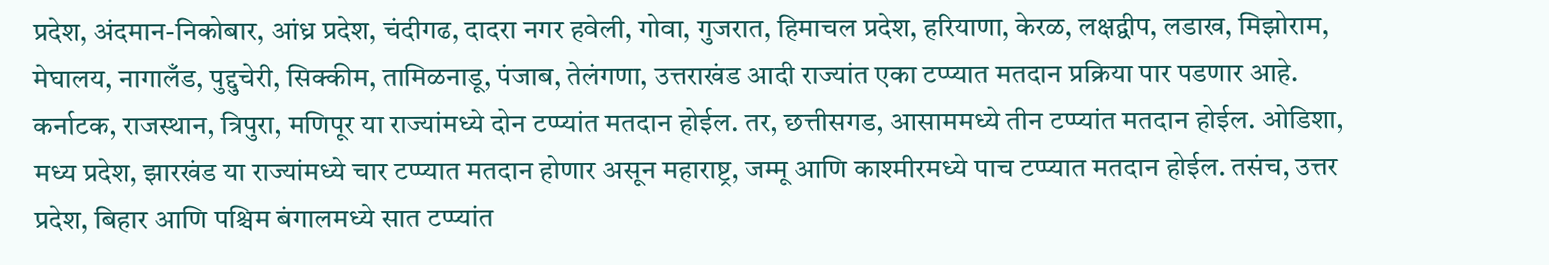प्रदेश, अंदमान-निकोबार, आंध्र प्रदेश, चंदीगढ, दादरा नगर हवेली, गोवा, गुजरात, हिमाचल प्रदेश, हरियाणा, केरळ, लक्षद्वीप, लडाख, मिझोराम, मेघालय, नागालँड, पुद्दुचेरी, सिक्कीम, तामिळनाडू, पंजाब, तेलंगणा, उत्तराखंड आदी राज्यांत एका टप्प्यात मतदान प्रक्रिया पार पडणार आहे.
कर्नाटक, राजस्थान, त्रिपुरा, मणिपूर या राज्यांमध्ये दोन टप्प्यांत मतदान होईल. तर, छत्तीसगड, आसाममध्ये तीन टप्प्यांत मतदान होईल. ओडिशा, मध्य प्रदेश, झारखंड या राज्यांमध्ये चार टप्प्यात मतदान होणार असून महाराष्ट्र, जम्मू आणि काश्मीरमध्ये पाच टप्प्यात मतदान होईल. तसंच, उत्तर प्रदेश, बिहार आणि पश्चिम बंगालमध्ये सात टप्प्यांत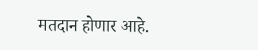मतदान होणार आहे.